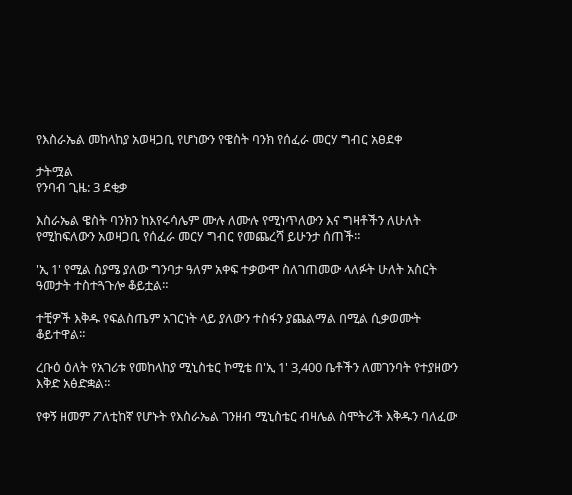የእስራኤል መከላከያ አወዛጋቢ የሆነውን የዌስት ባንክ የሰፈራ መርሃ ግብር አፀደቀ

ታትሟል
የንባብ ጊዜ: 3 ደቂቃ

እስራኤል ዌስት ባንክን ከእየሩሳሌም ሙሉ ለሙሉ የሚነጥለውን እና ግዛቶችን ለሁለት የሚከፍለውን አወዛጋቢ የሰፈራ መርሃ ግብር የመጨረሻ ይሁንታ ሰጠች።

'ኢ 1' የሚል ስያሜ ያለው ግንባታ ዓለም አቀፍ ተቃውሞ ስለገጠመው ላለፉት ሁለት አስርት ዓመታት ተስተጓጉሎ ቆይቷል።

ተቺዎች እቅዱ የፍልስጤም አገርነት ላይ ያለውን ተስፋን ያጨልማል በሚል ሲቃወሙት ቆይተዋል።

ረቡዕ ዕለት የአገሪቱ የመከላከያ ሚኒስቴር ኮሚቴ በ'ኢ 1' 3,400 ቤቶችን ለመገንባት የተያዘውን እቅድ አፅድቋል።

የቀኝ ዘመም ፖለቲከኛ የሆኑት የእስራኤል ገንዘብ ሚኒስቴር ብዛሌል ስሞትሪች እቅዱን ባለፈው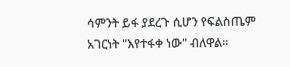ሳምንት ይፋ ያደረጉ ሲሆን የፍልስጤም አገርነት "እየተፋቀ ነው" ብለዋል።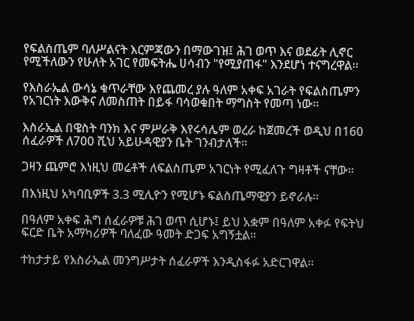የፍልስጤም ባለሥልናት እርምጃውን በማውገዝ፤ ሕገ ወጥ እና ወደፊት ሊኖር የሚችለውን የሁለት አገር የመፍትሔ ሀሳብን "የሚያጠፋ" እንደሆነ ተናግረዋል።

የእስራኤል ውሳኔ ቁጥራቸው እየጨመረ ያሉ ዓለም አቀፍ አገራት የፍልስጤምን የአገርነት እውቅና ለመስጠት በይፋ ባሳወቁበት ማግስት የመጣ ነው።

እስራኤል በዌስት ባንክ እና ምሥራቅ እየሩሳሌም ወረራ ከጀመረች ወዲህ በ160 ሰፈራዎች ለ700 ሺህ አይሁዳዊያን ቤት ገንብታለች።

ጋዛን ጨምሮ እነዚህ መሬቶች ለፍልስጤም አገርነት የሚፈለጉ ግዛቶች ናቸው።

በእነዚህ አካባቢዎች 3.3 ሚሊዮን የሚሆኑ ፍልስጤማዊያን ይኖራሉ።

በዓለም አቀፍ ሕግ ሰፈራዎቹ ሕገ ወጥ ሲሆኑ፤ ይህ አቋም በዓለም አቀፉ የፍትህ ፍርድ ቤት አማካሪዎች ባለፈው ዓመት ድጋፍ አግኝቷል።

ተከታታይ የእስራኤል መንግሥታት ሰፈራዎች እንዲስፋፉ አድርገዋል።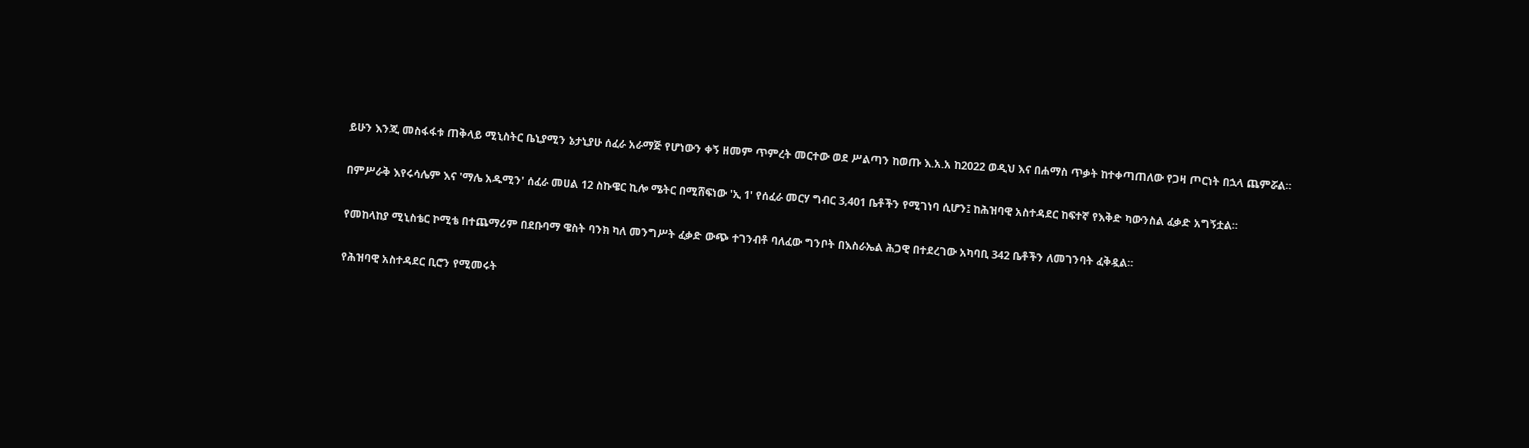ይሁን እንጂ መስፋፋቱ ጠቅላይ ሚኒስትር ቤኒያሚን ኔታኒያሁ ሰፈራ አራማጅ የሆነውን ቀኝ ዘመም ጥምረት መርተው ወደ ሥልጣን ከወጡ እ.አ.አ ከ2022 ወዲህ እና በሐማስ ጥቃት ከተቀጣጠለው የጋዛ ጦርነት በኋላ ጨምሯል።

በምሥራቅ እየሩሳሌም እና 'ማሌ አዱሚን' ሰፈራ መሀል 12 ስኩዌር ኪሎ ሜትር በሚሸፍነው 'ኢ 1' የሰፈራ መርሃ ግብር 3,401 ቤቶችን የሚገነባ ሲሆን፤ ከሕዝባዊ አስተዳደር ከፍተኛ የእቅድ ካውንስል ፈቃድ አግኝቷል።

የመከላከያ ሚኒስቴር ኮሚቴ በተጨማሪም በደቡባማ ዌስት ባንክ ካለ መንግሥት ፈቃድ ውጭ ተገንብቶ ባለፈው ግንቦት በእስራኤል ሕጋዊ በተደረገው አካባቢ 342 ቤቶችን ለመገንባት ፈቅዷል።

የሕዝባዊ አስተዳደር ቢሮን የሚመሩት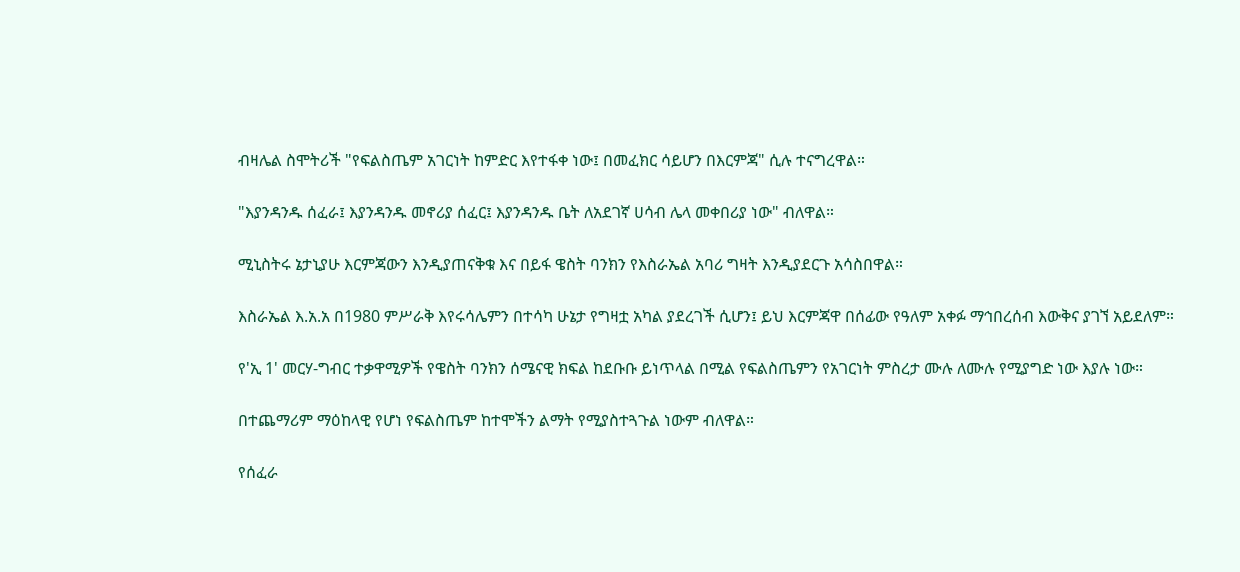ብዛሌል ስሞትሪች "የፍልስጤም አገርነት ከምድር እየተፋቀ ነው፤ በመፈክር ሳይሆን በእርምጃ" ሲሉ ተናግረዋል።

"እያንዳንዱ ሰፈራ፤ እያንዳንዱ መኖሪያ ሰፈር፤ እያንዳንዱ ቤት ለአደገኛ ሀሳብ ሌላ መቀበሪያ ነው" ብለዋል።

ሚኒስትሩ ኔታኒያሁ እርምጃውን እንዲያጠናቅቁ እና በይፋ ዌስት ባንክን የእስራኤል አባሪ ግዛት እንዲያደርጉ አሳስበዋል።

እስራኤል እ.አ.አ በ1980 ምሥራቅ እየሩሳሌምን በተሳካ ሁኔታ የግዛቷ አካል ያደረገች ሲሆን፤ ይህ እርምጃዋ በሰፊው የዓለም አቀፉ ማኅበረሰብ እውቅና ያገኘ አይደለም።

የ'ኢ 1' መርሃ-ግብር ተቃዋሚዎች የዌስት ባንክን ሰሜናዊ ክፍል ከደቡቡ ይነጥላል በሚል የፍልስጤምን የአገርነት ምስረታ ሙሉ ለሙሉ የሚያግድ ነው እያሉ ነው።

በተጨማሪም ማዕከላዊ የሆነ የፍልስጤም ከተሞችን ልማት የሚያስተጓጉል ነውም ብለዋል።

የሰፈራ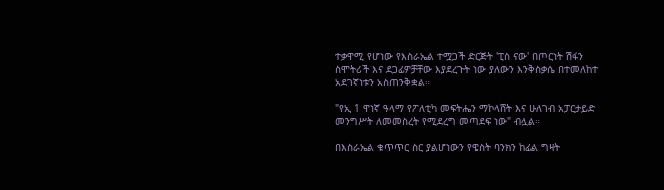ተቃዋሚ የሆነው የእስራኤል ተሟጋች ድርጅት 'ፒስ ናው' በጦርነት ሽፋን ስሞትሪች እና ደጋፊዎቻቸው እያደረጉት ነው ያለውን እንቅስቃሴ በተመለከተ አደገኛነቱን አስጠንቅቋል።

"የኢ 1 ዋነኛ ዓላማ የፖለቲካ መፍትሔን ማኮላሸት እና ሁለገብ አፓርታይድ መንግሥት ለመመስረት የሚደረግ መጣደፍ ነው" ብሏል።

በእስራኤል ቁጥጥር ስር ያልሆነውን የዌስት ባንክን ከፊል ግዛት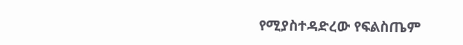የሚያስተዳድረው የፍልስጤም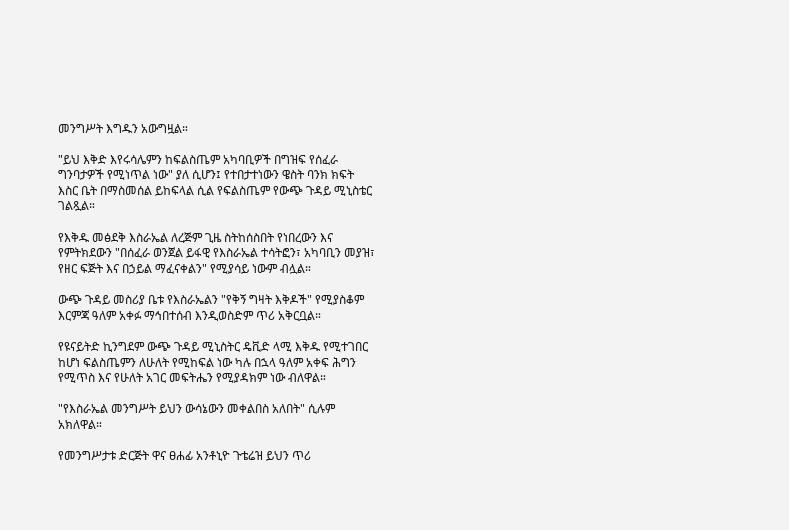መንግሥት እግዱን አውግዟል።

"ይህ እቅድ እየሩሳሌምን ከፍልስጤም አካባቢዎች በግዝፍ የሰፈራ ግንባታዎች የሚነጥል ነው" ያለ ሲሆን፤ የተበታተነውን ዌስት ባንክ ክፍት እስር ቤት በማስመሰል ይከፍላል ሲል የፍልስጤም የውጭ ጉዳይ ሚኒስቴር ገልጿል።

የእቅዱ መፅደቅ እስራኤል ለረጅም ጊዜ ስትከሰስበት የነበረውን እና የምትክደውን "በሰፈራ ወንጀል ይፋዊ የእስራኤል ተሳትፎን፣ አካባቢን መያዝ፣ የዘር ፍጅት እና በኃይል ማፈናቀልን" የሚያሳይ ነውም ብሏል።

ውጭ ጉዳይ መስሪያ ቤቱ የእስራኤልን "የቅኝ ግዛት እቅዶች" የሚያስቆም እርምጃ ዓለም አቀፉ ማኅበተሰብ እንዲወስድም ጥሪ አቅርቧል።

የዩናይትድ ኪንግደም ውጭ ጉዳይ ሚኒስትር ዴቪድ ላሚ እቅዱ የሚተገበር ከሆነ ፍልስጤምን ለሁለት የሚከፍል ነው ካሉ በኋላ ዓለም አቀፍ ሕግን የሚጥስ እና የሁለት አገር መፍትሔን የሚያዳክም ነው ብለዋል።

"የእስራኤል መንግሥት ይህን ውሳኔውን መቀልበስ አለበት" ሲሉም አክለዋል።

የመንግሥታቱ ድርጅት ዋና ፀሐፊ አንቶኒዮ ጉቴሬዝ ይህን ጥሪ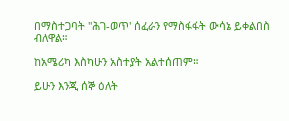በማስተጋባት "ሕገ-ወጥ' ሰፈራን የማስፋፋት ውሳኔ ይቀልበስ ብለዋል።

ከአሜሪካ እስካሁን አስተያት አልተሰጠም።

ይሁን እንጂ ሰኞ ዕለት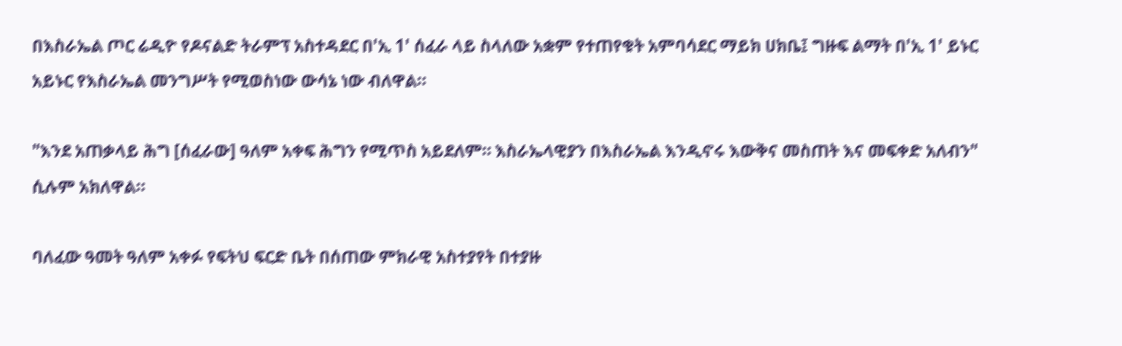በእስራኤል ጦር ሬዲዮ የዶናልድ ትራምፕ አስተዳደር በ'ኢ 1' ሰፈራ ላይ ስላለው አቋም የተጠየቁት አምባሳደር ማይክ ሀክቤ፤ ግዙፍ ልማት በ'ኢ 1' ይኑር አይኑር የእስራኤል መንግሥት የሚወስነው ውሳኔ ነው ብለዋል።

"እንደ አጠቃላይ ሕግ [ሰፈራው] ዓለም አቀፍ ሕግን የሚጥስ አይደለም። እስራኤላዊያን በእስራኤል እንዲኖሩ እውቅና መስጠት እና መፍቀድ አለብን" ሲሉም አክለዋል።

ባለፈው ዓመት ዓለም አቀፉ የፍትህ ፍርድ ቤት በሰጠው ምክራዊ አስተያየት በተያዙ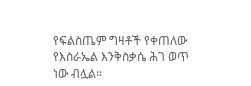የፍልስጤም ግዛቶች የቀጠለው የእስራኤል እንቅስቃሴ ሕገ ወጥ ነው ብሏል።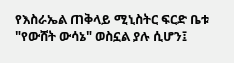የእስራኤል ጠቅላይ ሚኒስትር ፍርድ ቤቱ "የውሸት ውሳኔ" ወስኗል ያሉ ሲሆን፤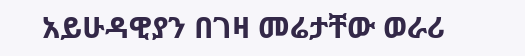አይሁዳዊያን በገዛ መሬታቸው ወራሪ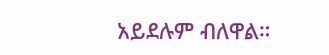አይደሉም ብለዋል።